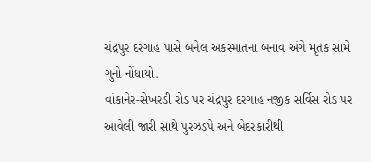ચંદ્રપુર દરગાહ પાસે બનેલ અકસ્માતના બનાવ અંગે મૃતક સામે ગુનો નોંધાયો.
વાંકાનેર-સેખરડી રોડ પર ચંદ્રપુર દરગાહ નજીક સર્વિસ રોડ પર આવેલી જારી સાથે પુરઝડપે અને બેદરકારીથી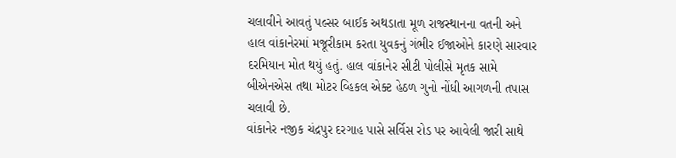ચલાવીને આવતું પલ્સર બાઈક અથડાતા મૂળ રાજસ્થાનના વતની અને હાલ વાંકાનેરમાં મજૂરીકામ કરતા યુવકનું ગંભીર ઈજાઓને કારણે સારવાર દરમિયાન મોત થયું હતું. હાલ વાંકાનેર સીટી પોલીસે મૃતક સામે બીએનએસ તથા મોટર વ્હિકલ એક્ટ હેઠળ ગુનો નોંધી આગળની તપાસ ચલાવી છે.
વાંકાનેર નજીક ચંદ્રપુર દરગાહ પાસે સર્વિસ રોડ પર આવેલી જારી સાથે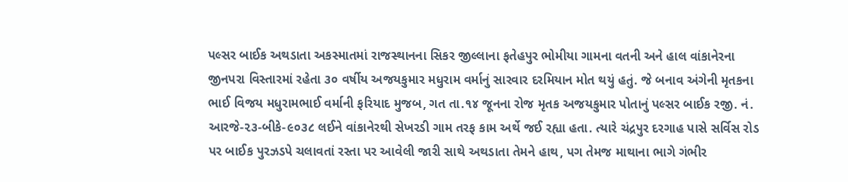પલ્સર બાઈક અથડાતા અકસ્માતમાં રાજસ્થાનના સિકર જીલ્લાના ફતેહપુર ભોમીયા ગામના વતની અને હાલ વાંકાનેરના જીનપરા વિસ્તારમાં રહેતા ૩૦ વર્ષીય અજયકુમાર મધુરામ વર્માનું સારવાર દરમિયાન મોત થયું હતું. જે બનાવ અંગેની મૃતકના ભાઈ વિજય મધુરામભાઈ વર્માની ફરિયાદ મુજબ, ગત તા.૧૪ જૂનના રોજ મૃતક અજયકુમાર પોતાનું પલ્સર બાઈક રજી. નં. આરજે-૨૩-બીકે-૯૦૩૮ લઈને વાંકાનેરથી સેખરડી ગામ તરફ કામ અર્થે જઈ રહ્યા હતા. ત્યારે ચંદ્રપુર દરગાહ પાસે સર્વિસ રોડ પર બાઈક પુરઝડપે ચલાવતાં રસ્તા પર આવેલી જારી સાથે અથડાતા તેમને હાથ, પગ તેમજ માથાના ભાગે ગંભીર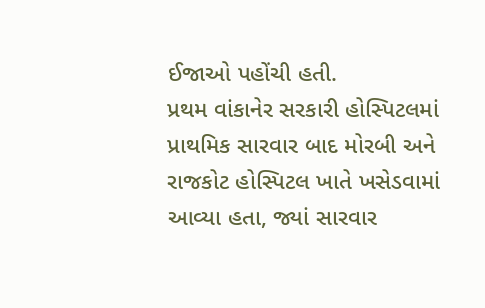ઈજાઓ પહોંચી હતી.
પ્રથમ વાંકાનેર સરકારી હોસ્પિટલમાં પ્રાથમિક સારવાર બાદ મોરબી અને રાજકોટ હોસ્પિટલ ખાતે ખસેડવામાં આવ્યા હતા, જ્યાં સારવાર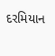દરમિયાન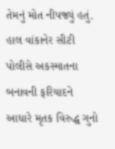તેમનું મોત નીપજ્યું હતું. હાલ વાંકાનેર સીટી પોલીસે અકસ્માતના બનાવની ફરિયાદને આધારે મૃતક વિરુદ્ધ ગુનો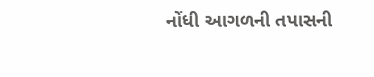નોંધી આગળની તપાસની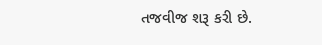તજવીજ શરૂ કરી છે.